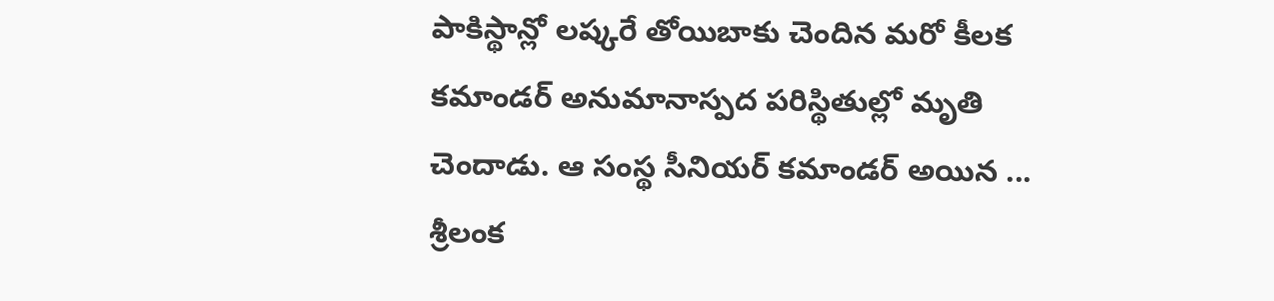పాకిస్థాన్లో లష్కరే తోయిబాకు చెందిన మరో కీలక కమాండర్ అనుమానాస్పద పరిస్థితుల్లో మృతి చెందాడు. ఆ సంస్థ సీనియర్ కమాండర్ అయిన ...
శ్రీలంక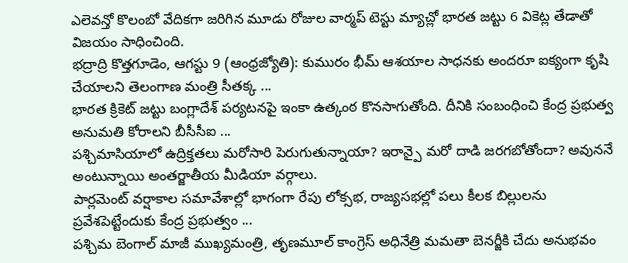ఎలెవన్తో కొలంబో వేదికగా జరిగిన మూడు రోజుల వార్మప్ టెస్టు మ్యాచ్లో భారత జట్టు 6 వికెట్ల తేడాతో విజయం సాధించింది.
భద్రాద్రి కొత్తగూడెం, ఆగస్టు 9 (ఆంధ్రజ్యోతి): కుమురం భీమ్ ఆశయాల సాధనకు అందరూ ఐక్యంగా కృషి చేయాలని తెలంగాణ మంత్రి సీతక్క ...
భారత క్రికెట్ జట్టు బంగ్లాదేశ్ పర్యటనపై ఇంకా ఉత్కంఠ కొనసాగుతోంది. దీనికి సంబంధించి కేంద్ర ప్రభుత్వ అనుమతి కోరాలని బీసీసీఐ ...
పశ్చిమాసియాలో ఉద్రిక్తతలు మరోసారి పెరుగుతున్నాయా? ఇరాన్పై మరో దాడి జరగబోతోందా? అవుననే అంటున్నాయి అంతర్జాతీయ మీడియా వర్గాలు.
పార్లమెంట్ వర్షాకాల సమావేశాల్లో భాగంగా రేపు లోక్సభ, రాజ్యసభల్లో పలు కీలక బిల్లులను ప్రవేశపెట్టేందుకు కేంద్ర ప్రభుత్వం ...
పశ్చిమ బెంగాల్ మాజీ ముఖ్యమంత్రి, తృణమూల్ కాంగ్రెస్ అధినేత్రి మమతా బెనర్జీకి చేదు అనుభవం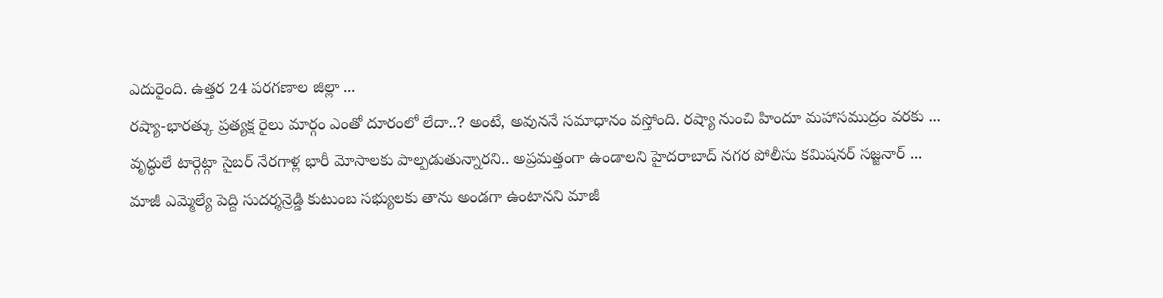ఎదురైంది. ఉత్తర 24 పరగణాల జిల్లా ...
రష్యా-భారత్కు ప్రత్యక్ష రైలు మార్గం ఎంతో దూరంలో లేదా..? అంటే, అవుననే సమాధానం వస్తోంది. రష్యా నుంచి హిందూ మహాసముద్రం వరకు ...
వృద్ధులే టార్గెట్గా సైబర్ నేరగాళ్ల భారీ మోసాలకు పాల్పడుతున్నారని.. అప్రమత్తంగా ఉండాలని హైదరాబాద్ నగర పోలీసు కమిషనర్ సజ్జనార్ ...
మాజీ ఎమ్మెల్యే పెద్ది సుదర్శన్రెడ్డి కుటుంబ సభ్యులకు తాను అండగా ఉంటానని మాజీ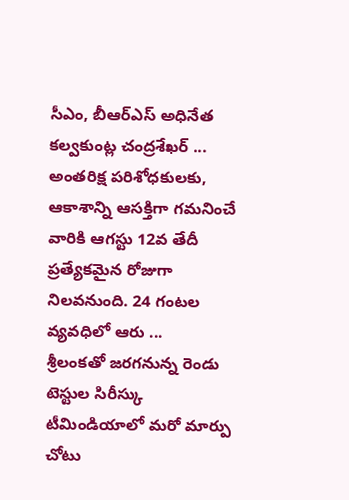సీఎం, బీఆర్ఎస్ అధినేత కల్వకుంట్ల చంద్రశేఖర్ ...
అంతరిక్ష పరిశోధకులకు, ఆకాశాన్ని ఆసక్తిగా గమనించే వారికి ఆగస్టు 12వ తేదీ ప్రత్యేకమైన రోజుగా నిలవనుంది. 24 గంటల వ్యవధిలో ఆరు ...
శ్రీలంకతో జరగనున్న రెండు టెస్టుల సిరీస్కు టీమిండియాలో మరో మార్పు చోటు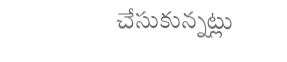చేసుకున్నట్లు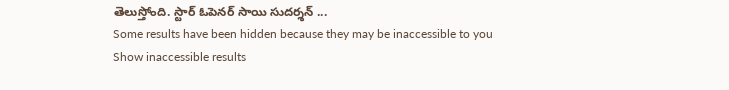తెలుస్తోంది. స్టార్ ఓపెనర్ సాయి సుదర్శన్ ...
Some results have been hidden because they may be inaccessible to you
Show inaccessible results